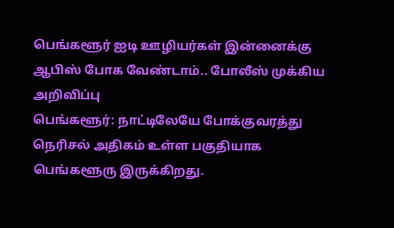பெங்களூர் ஐடி ஊழியர்கள் இன்னைக்கு ஆபிஸ் போக வேண்டாம்.. போலீஸ் முக்கிய அறிவிப்பு
பெங்களூர்: நாட்டிலேயே போக்குவரத்து நெரிசல் அதிகம் உள்ள பகுதியாக பெங்களூரு இருக்கிறது.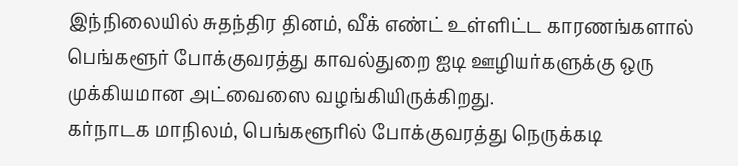இந்நிலையில் சுதந்திர தினம், வீக் எண்ட் உள்ளிட்ட காரணங்களால் பெங்களூர் போக்குவரத்து காவல்துறை ஐடி ஊழியர்களுக்கு ஒரு முக்கியமான அட்வைஸை வழங்கியிருக்கிறது.
கர்நாடக மாநிலம், பெங்களூரில் போக்குவரத்து நெருக்கடி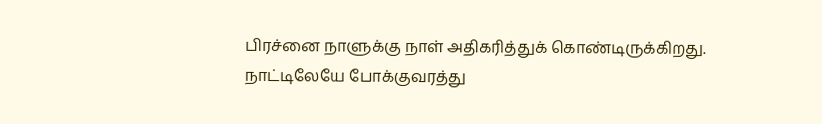பிரச்னை நாளுக்கு நாள் அதிகரித்துக் கொண்டிருக்கிறது. நாட்டிலேயே போக்குவரத்து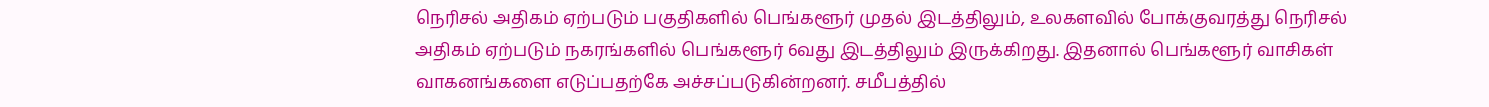நெரிசல் அதிகம் ஏற்படும் பகுதிகளில் பெங்களூர் முதல் இடத்திலும், உலகளவில் போக்குவரத்து நெரிசல் அதிகம் ஏற்படும் நகரங்களில் பெங்களூர் 6வது இடத்திலும் இருக்கிறது. இதனால் பெங்களூர் வாசிகள் வாகனங்களை எடுப்பதற்கே அச்சப்படுகின்றனர். சமீபத்தில்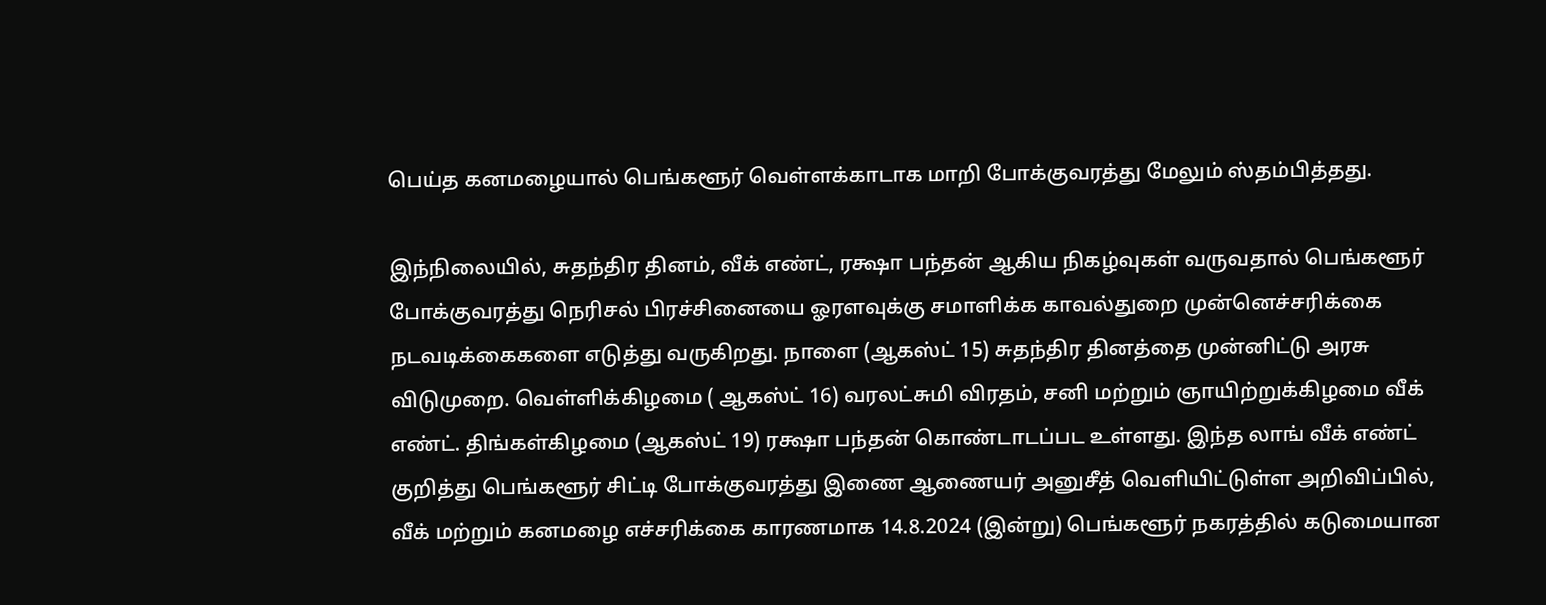பெய்த கனமழையால் பெங்களூர் வெள்ளக்காடாக மாறி போக்குவரத்து மேலும் ஸ்தம்பித்தது.

இந்நிலையில், சுதந்திர தினம், வீக் எண்ட், ரக்ஷா பந்தன் ஆகிய நிகழ்வுகள் வருவதால் பெங்களூர் போக்குவரத்து நெரிசல் பிரச்சினையை ஓரளவுக்கு சமாளிக்க காவல்துறை முன்னெச்சரிக்கை நடவடிக்கைகளை எடுத்து வருகிறது. நாளை (ஆகஸ்ட் 15) சுதந்திர தினத்தை முன்னிட்டு அரசு விடுமுறை. வெள்ளிக்கிழமை ( ஆகஸ்ட் 16) வரலட்சுமி விரதம், சனி மற்றும் ஞாயிற்றுக்கிழமை வீக் எண்ட். திங்கள்கிழமை (ஆகஸ்ட் 19) ரக்ஷா பந்தன் கொண்டாடப்பட உள்ளது. இந்த லாங் வீக் எண்ட் குறித்து பெங்களூர் சிட்டி போக்குவரத்து இணை ஆணையர் அனுசீத் வெளியிட்டுள்ள அறிவிப்பில், வீக் மற்றும் கனமழை எச்சரிக்கை காரணமாக 14.8.2024 (இன்று) பெங்களூர் நகரத்தில் கடுமையான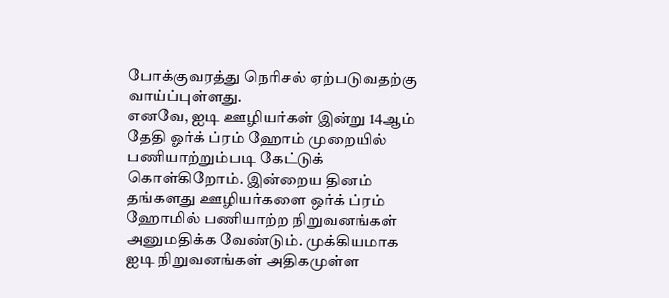போக்குவரத்து நெரிசல் ஏற்படுவதற்கு வாய்ப்புள்ளது.
எனவே, ஐடி ஊழியர்கள் இன்று 14ஆம் தேதி ஓர்க் ப்ரம் ஹோம் முறையில் பணியாற்றும்படி கேட்டுக் கொள்கிறோம். இன்றைய தினம் தங்களது ஊழியர்களை ஒர்க் ப்ரம் ஹோமில் பணியாற்ற நிறுவனங்கள் அனுமதிக்க வேண்டும். முக்கியமாக ஐடி நிறுவனங்கள் அதிகமுள்ள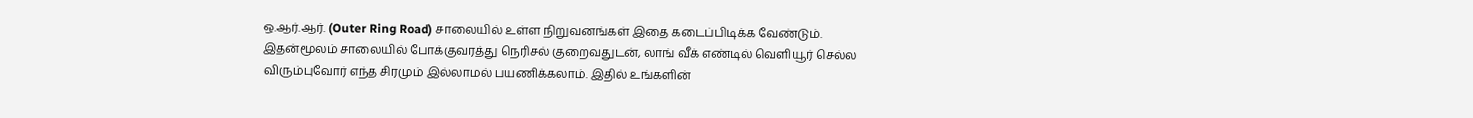ஒ.ஆர்.ஆர். (Outer Ring Road) சாலையில் உள்ள நிறுவனங்கள் இதை கடைப்பிடிக்க வேண்டும். இதன்மூலம் சாலையில் போக்குவரத்து நெரிசல் குறைவதுடன், லாங் வீக் எண்டில் வெளியூர் செல்ல விரும்புவோர் எந்த சிரமும் இல்லாமல் பயணிக்கலாம். இதில் உங்களின்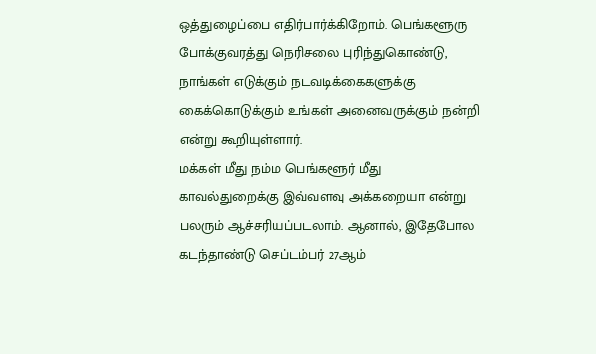ஒத்துழைப்பை எதிர்பார்க்கிறோம். பெங்களூரு போக்குவரத்து நெரிசலை புரிந்துகொண்டு, நாங்கள் எடுக்கும் நடவடிக்கைகளுக்கு கைக்கொடுக்கும் உங்கள் அனைவருக்கும் நன்றி என்று கூறியுள்ளார்.
மக்கள் மீது நம்ம பெங்களூர் மீது காவல்துறைக்கு இவ்வளவு அக்கறையா என்று பலரும் ஆச்சரியப்படலாம். ஆனால், இதேபோல கடந்தாண்டு செப்டம்பர் 27ஆம்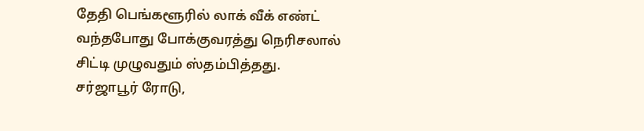தேதி பெங்களூரில் லாக் வீக் எண்ட் வந்தபோது போக்குவரத்து நெரிசலால் சிட்டி முழுவதும் ஸ்தம்பித்தது. சர்ஜாபூர் ரோடு,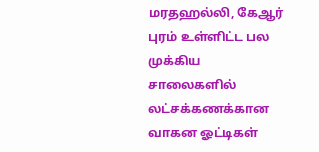மரதஹல்லி, கேஆர் புரம் உள்ளிட்ட பல முக்கிய சாலைகளில் லட்சக்கணக்கான வாகன ஓட்டிகள்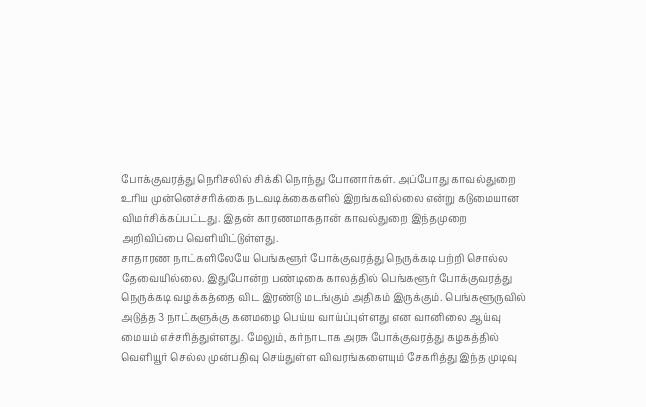போக்குவரத்து நெரிசலில் சிக்கி நொந்து போனார்கள். அப்போது காவல்துறை உரிய முன்னெச்சரிக்கை நடவடிக்கைகளில் இறங்கவில்லை என்று கடுமையான விமர்சிக்கப்பட்டது. இதன் காரணமாகதான் காவல்துறை இந்தமுறை அறிவிப்பை வெளியிட்டுள்ளது.
சாதாரண நாட்களிலேயே பெங்களூர் போக்குவரத்து நெருக்கடி பற்றி சொல்ல தேவையில்லை. இதுபோன்ற பண்டிகை காலத்தில் பெங்களூர் போக்குவரத்து நெருக்கடி வழக்கத்தை விட இரண்டு மடங்கும் அதிகம் இருக்கும். பெங்களூருவில் அடுத்த 3 நாட்களுக்கு கனமழை பெய்ய வாய்ப்புள்ளது என வானிலை ஆய்வு மையம் எச்சரித்துள்ளது. மேலும், கர்நாடாக அரசு போக்குவரத்து கழகத்தில் வெளியூர் செல்ல முன்பதிவு செய்துள்ள விவரங்களையும் சேகரித்து இந்த முடிவு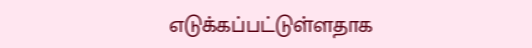எடுக்கப்பட்டுள்ளதாக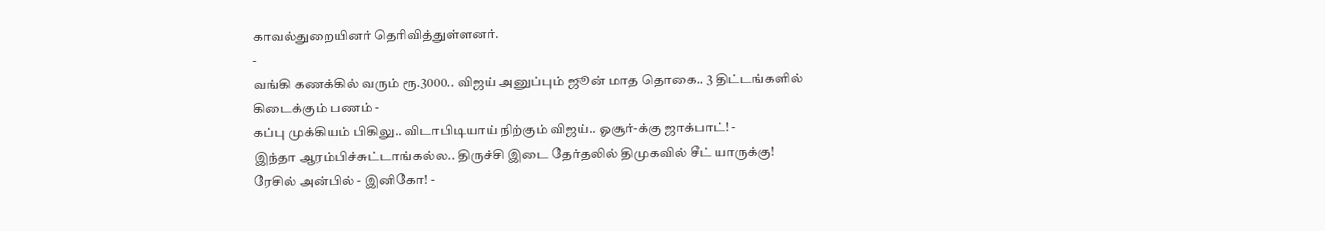காவல்துறையினர் தெரிவித்துள்ளனர்.
-
வங்கி கணக்கில் வரும் ரூ.3000.. விஜய் அனுப்பும் ஜூன் மாத தொகை.. 3 திட்டங்களில் கிடைக்கும் பணம் -
கப்பு முக்கியம் பிகிலு.. விடாபிடியாய் நிற்கும் விஜய்.. ஓசூர்-க்கு ஜாக்பாட்! -
இந்தா ஆரம்பிச்சுட்டாங்கல்ல.. திருச்சி இடை தேர்தலில் திமுகவில் சீட் யாருக்கு! ரேசில் அன்பில் - இனிகோ! -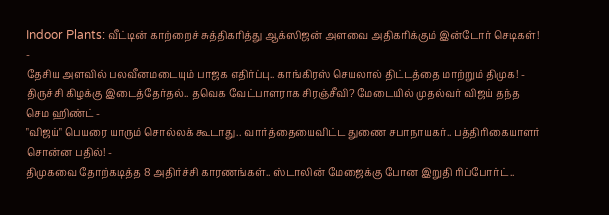Indoor Plants: வீட்டின் காற்றைச் சுத்திகரித்து ஆக்ஸிஜன் அளவை அதிகரிக்கும் இன்டோர் செடிகள்! -
தேசிய அளவில் பலவீனமடையும் பாஜக எதிர்ப்பு.. காங்கிரஸ் செயலால் திட்டத்தை மாற்றும் திமுக! -
திருச்சி கிழக்கு இடைத்தேர்தல்.. தவெக வேட்பாளராக சிரஞ்சீவி? மேடையில் முதல்வர் விஜய் தந்த செம ஹிண்ட் -
"விஜய்" பெயரை யாரும் சொல்லக் கூடாது.. வார்த்தையைவிட்ட துணை சபாநாயகர்.. பத்திரிகையாளர் சொன்ன பதில்! -
திமுகவை தோற்கடித்த 8 அதிர்ச்சி காரணங்கள்.. ஸ்டாலின் மேஜைக்கு போன இறுதி ரிப்போர்ட்..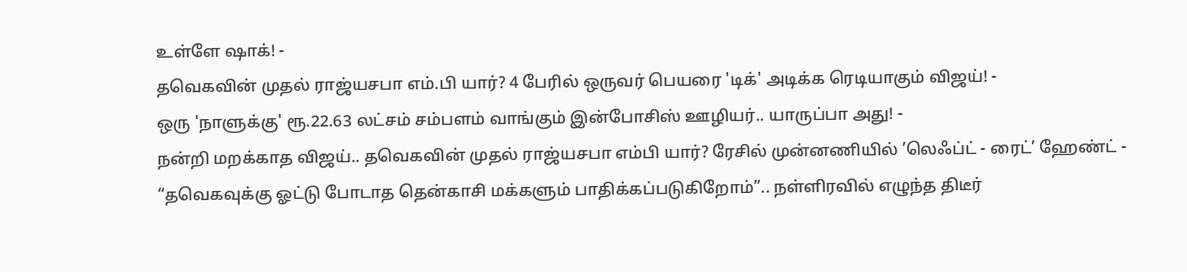உள்ளே ஷாக்! -
தவெகவின் முதல் ராஜ்யசபா எம்.பி யார்? 4 பேரில் ஒருவர் பெயரை 'டிக்' அடிக்க ரெடியாகும் விஜய்! -
ஒரு 'நாளுக்கு' ரூ.22.63 லட்சம் சம்பளம் வாங்கும் இன்போசிஸ் ஊழியர்.. யாருப்பா அது! -
நன்றி மறக்காத விஜய்.. தவெகவின் முதல் ராஜ்யசபா எம்பி யார்? ரேசில் முன்னணியில் ’லெஃப்ட் - ரைட்’ ஹேண்ட் -
“தவெகவுக்கு ஓட்டு போடாத தென்காசி மக்களும் பாதிக்கப்படுகிறோம்”.. நள்ளிரவில் எழுந்த திடீர்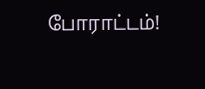போராட்டம்!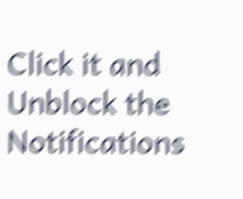Click it and Unblock the Notifications